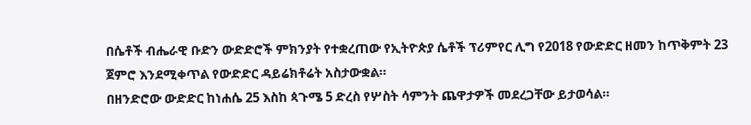በሴቶች ብሔራዊ ቡድን ውድድሮች ምክንያት የተቋረጠው የኢትዮጵያ ሴቶች ፕሪምየር ሊግ የ2018 የውድድር ዘመን ከጥቅምት 23 ጀምሮ እንደሚቀጥል የውድድር ዳይሬክቶሬት አስታውቋል።
በዘንድሮው ውድድር ከነሐሴ 25 እስከ ጳጉሜ 5 ድረስ የሦስት ሳምንት ጨዋታዎች መደረጋቸው ይታወሳል።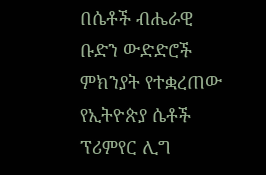በሴቶች ብሔራዊ ቡድን ውድድሮች ምክንያት የተቋረጠው የኢትዮጵያ ሴቶች ፕሪምየር ሊግ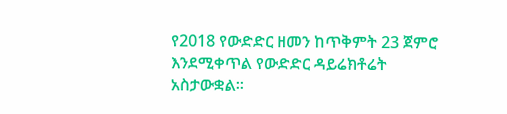የ2018 የውድድር ዘመን ከጥቅምት 23 ጀምሮ እንደሚቀጥል የውድድር ዳይሬክቶሬት አስታውቋል።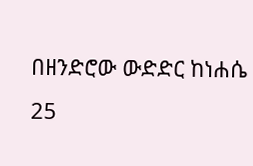በዘንድሮው ውድድር ከነሐሴ 25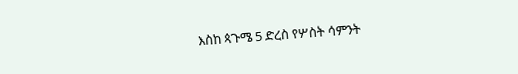እስከ ጳጉሜ 5 ድረስ የሦስት ሳምንት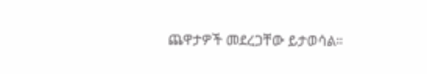ጨዋታዎች መደረጋቸው ይታወሳል።